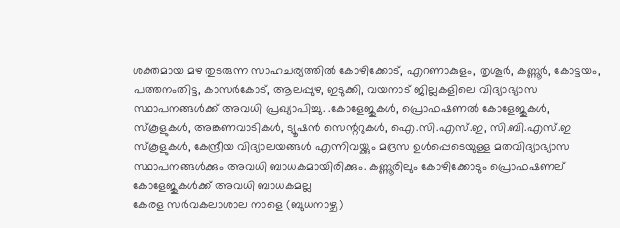ശക്തമായ മഴ തുടരുന്ന സാഹചര്യത്തിൽ കോഴിക്കോട്, എറണാകുളം, തൃശൂർ, കണ്ണൂർ, കോട്ടയം, പത്തനംതിട്ട, കാസർകോട്, ആലപ്പുഴ, ഇടുക്കി, വയനാട് ജില്ലകളിലെ വിദ്യാഭ്യാസ സ്ഥാപനങ്ങൾക്ക് അവധി പ്രഖ്യാപിച്ചു. .കോളേജുകൾ, പ്രൊഫഷണൽ കോളേജുകൾ, സ്കൂളുകൾ, അങ്കണവാടികൾ, ട്യൂഷൻ സെന്ററുകൾ, ഐ.സി.എസ്.ഇ, സി.ബി.എസ്.ഇ സ്കൂളുകൾ, കേന്ദ്രീയ വിദ്യാലയങ്ങൾ എന്നിവയ്ക്കും മദ്രസ ഉൾപ്പെടെയുള്ള മതവിദ്യാഭ്യാസ സ്ഥാപനങ്ങൾക്കും അവധി ബാധകമായിരിക്കും. കണ്ണൂരിലും കോഴിക്കോടും പ്രൊഫഷണല് കോളേജുകൾക്ക് അവധി ബാധകമല്ല
കേരള സർവകലാശാല നാളെ (ബുധനാഴ്ച)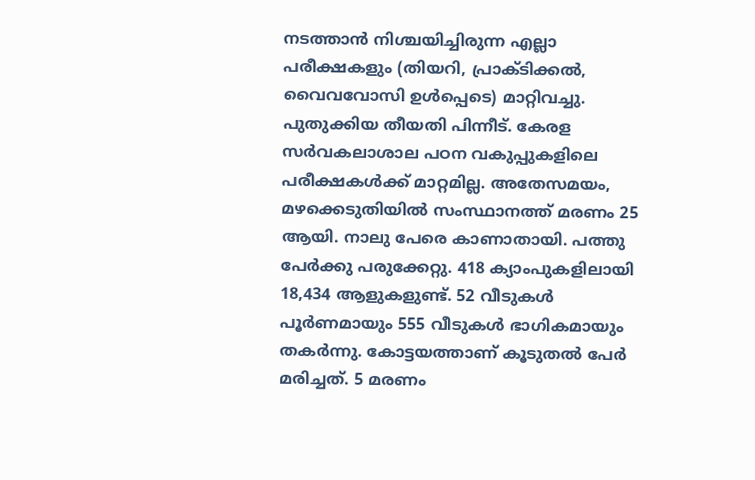നടത്താൻ നിശ്ചയിച്ചിരുന്ന എല്ലാ പരീക്ഷകളും (തിയറി, പ്രാക്ടിക്കൽ, വൈവവോസി ഉൾപ്പെടെ) മാറ്റിവച്ചു. പുതുക്കിയ തീയതി പിന്നീട്. കേരള സർവകലാശാല പഠന വകുപ്പുകളിലെ പരീക്ഷകൾക്ക് മാറ്റമില്ല. അതേസമയം, മഴക്കെടുതിയിൽ സംസ്ഥാനത്ത് മരണം 25 ആയി. നാലു പേരെ കാണാതായി. പത്തു പേർക്കു പരുക്കേറ്റു. 418 ക്യാംപുകളിലായി 18,434 ആളുകളുണ്ട്. 52 വീടുകൾ പൂർണമായും 555 വീടുകൾ ഭാഗികമായും തകർന്നു. കോട്ടയത്താണ് കൂടുതൽ പേർ മരിച്ചത്. 5 മരണം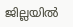ജില്ലയിൽ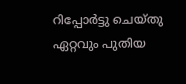റിപ്പോർട്ടു ചെയ്തു
ഏറ്റവും പുതിയ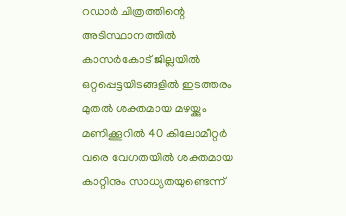റഡാർ ചിത്രത്തിന്റെ അടിസ്ഥാനത്തിൽ കാസർകോട് ജില്ലയിൽ ഒറ്റപ്പെട്ടയിടങ്ങളിൽ ഇടത്തരം മുതൽ ശക്തമായ മഴയ്ക്കും മണിക്കൂറിൽ 40 കിലോമീറ്റർ വരെ വേഗതയിൽ ശക്തമായ കാറ്റിനും സാധ്യതയുണ്ടെന്ന്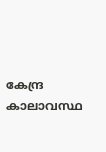കേന്ദ്ര കാലാവസ്ഥ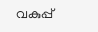വകുപ്പ്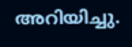അറിയിച്ചു.